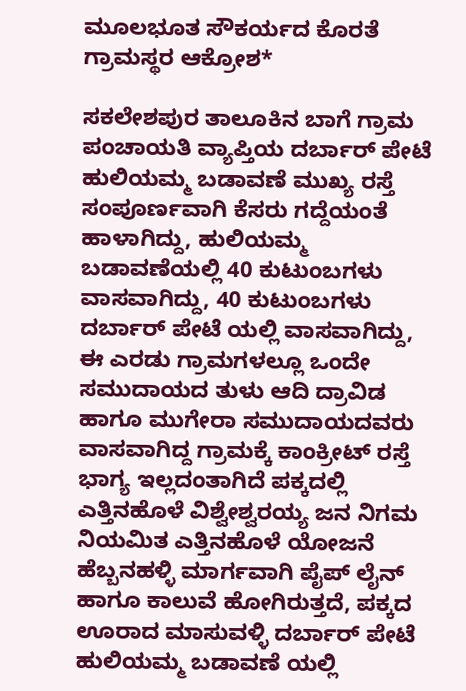ಮೂಲಭೂತ ಸೌಕರ್ಯದ ಕೊರತೆ ಗ್ರಾಮಸ್ಥರ ಆಕ್ರೋಶ*

ಸಕಲೇಶಪುರ ತಾಲೂಕಿನ ಬಾಗೆ ಗ್ರಾಮ ಪಂಚಾಯತಿ ವ್ಯಾಪ್ತಿಯ ದರ್ಬಾರ್ ಪೇಟೆ ಹುಲಿಯಮ್ಮ ಬಡಾವಣೆ ಮುಖ್ಯ ರಸ್ತೆ ಸಂಪೂರ್ಣವಾಗಿ ಕೆಸರು ಗದ್ದೆಯಂತೆ ಹಾಳಾಗಿದ್ದು, ಹುಲಿಯಮ್ಮ ಬಡಾವಣೆಯಲ್ಲಿ 40 ಕುಟುಂಬಗಳು ವಾಸವಾಗಿದ್ದು, 40 ಕುಟುಂಬಗಳು ದರ್ಬಾರ್ ಪೇಟೆ ಯಲ್ಲಿ ವಾಸವಾಗಿದ್ದು, ಈ ಎರಡು ಗ್ರಾಮಗಳಲ್ಲೂ ಒಂದೇ ಸಮುದಾಯದ ತುಳು ಆದಿ ದ್ರಾವಿಡ ಹಾಗೂ ಮುಗೇರಾ ಸಮುದಾಯದವರು ವಾಸವಾಗಿದ್ದ ಗ್ರಾಮಕ್ಕೆ ಕಾಂಕ್ರೀಟ್ ರಸ್ತೆ ಭಾಗ್ಯ ಇಲ್ಲದಂತಾಗಿದೆ ಪಕ್ಕದಲ್ಲಿ ಎತ್ತಿನಹೊಳೆ ವಿಶ್ವೇಶ್ವರಯ್ಯ ಜನ ನಿಗಮ ನಿಯಮಿತ ಎತ್ತಿನಹೊಳೆ ಯೋಜನೆ ಹೆಬ್ಬನಹಳ್ಳಿ ಮಾರ್ಗವಾಗಿ ಪೈಪ್ ಲೈನ್ ಹಾಗೂ ಕಾಲುವೆ ಹೋಗಿರುತ್ತದೆ, ಪಕ್ಕದ ಊರಾದ ಮಾಸುವಳ್ಳಿ ದರ್ಬಾರ್ ಪೇಟೆ ಹುಲಿಯಮ್ಮ ಬಡಾವಣೆ ಯಲ್ಲಿ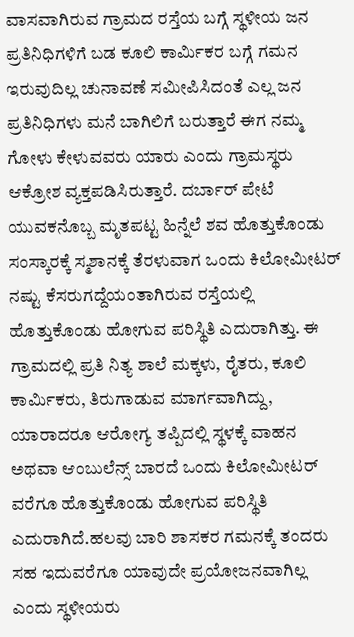ವಾಸವಾಗಿರುವ ಗ್ರಾಮದ ರಸ್ತೆಯ ಬಗ್ಗೆ ಸ್ಥಳೀಯ ಜನ ಪ್ರತಿನಿಧಿಗಳಿಗೆ ಬಡ ಕೂಲಿ ಕಾರ್ಮಿಕರ ಬಗ್ಗೆ ಗಮನ ಇರುವುದಿಲ್ಲ ಚುನಾವಣೆ ಸಮೀಪಿಸಿದಂತೆ ಎಲ್ಲ ಜನ ಪ್ರತಿನಿಧಿಗಳು ಮನೆ ಬಾಗಿಲಿಗೆ ಬರುತ್ತಾರೆ ಈಗ ನಮ್ಮ ಗೋಳು ಕೇಳುವವರು ಯಾರು ಎಂದು ಗ್ರಾಮಸ್ಥರು ಆಕ್ರೋಶ ವ್ಯಕ್ತಪಡಿಸಿರುತ್ತಾರೆ. ದರ್ಬಾರ್ ಪೇಟೆ ಯುವಕನೊಬ್ಬ ಮೃತಪಟ್ಟ ಹಿನ್ನೆಲೆ ಶವ ಹೊತ್ತುಕೊಂಡು ಸಂಸ್ಕಾರಕ್ಕೆ ಸ್ಮಶಾನಕ್ಕೆ ತೆರಳುವಾಗ ಒಂದು ಕಿಲೋಮೀಟರ್ ನಷ್ಟು ಕೆಸರುಗದ್ದೆಯಂತಾಗಿರುವ ರಸ್ತೆಯಲ್ಲಿ ಹೊತ್ತುಕೊಂಡು ಹೋಗುವ ಪರಿಸ್ಥಿತಿ ಎದುರಾಗಿತ್ತು. ಈ ಗ್ರಾಮದಲ್ಲಿ ಪ್ರತಿ ನಿತ್ಯ ಶಾಲೆ ಮಕ್ಕಳು, ರೈತರು, ಕೂಲಿ ಕಾರ್ಮಿಕರು, ತಿರುಗಾಡುವ ಮಾರ್ಗವಾಗಿದ್ದು, ಯಾರಾದರೂ ಆರೋಗ್ಯ ತಪ್ಪಿದಲ್ಲಿ ಸ್ಥಳಕ್ಕೆ ವಾಹನ ಅಥವಾ ಆಂಬುಲೆನ್ಸ್ ಬಾರದೆ ಒಂದು ಕಿಲೋಮೀಟರ್ ವರೆಗೂ ಹೊತ್ತುಕೊಂಡು ಹೋಗುವ ಪರಿಸ್ಥಿತಿ ಎದುರಾಗಿದೆ.ಹಲವು ಬಾರಿ ಶಾಸಕರ ಗಮನಕ್ಕೆ ತಂದರು ಸಹ ಇದುವರೆಗೂ ಯಾವುದೇ ಪ್ರಯೋಜನವಾಗಿಲ್ಲ ಎಂದು ಸ್ಥಳೀಯರು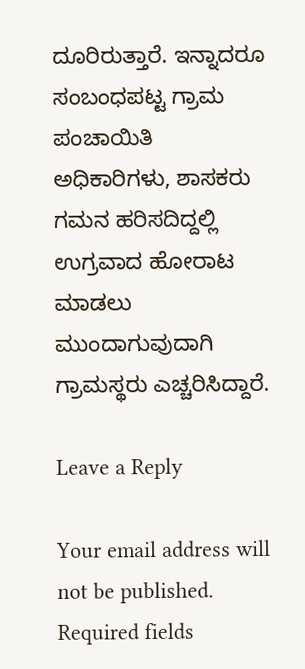ದೂರಿರುತ್ತಾರೆ. ಇನ್ನಾದರೂ ಸಂಬಂಧಪಟ್ಟ ಗ್ರಾಮ ಪಂಚಾಯಿತಿ ಅಧಿಕಾರಿಗಳು, ಶಾಸಕರು ಗಮನ ಹರಿಸದಿದ್ದಲ್ಲಿ ಉಗ್ರವಾದ ಹೋರಾಟ ಮಾಡಲು ಮುಂದಾಗುವುದಾಗಿ ಗ್ರಾಮಸ್ಥರು ಎಚ್ಚರಿಸಿದ್ದಾರೆ.

Leave a Reply

Your email address will not be published. Required fields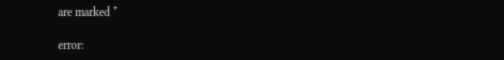are marked *

error: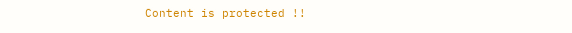Content is protected !!